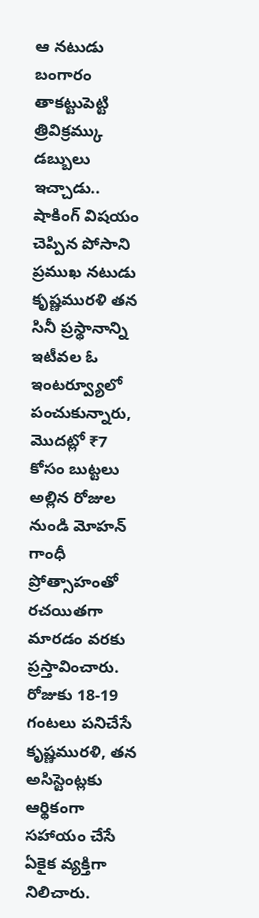ఆ నటుడు బంగారం తాకట్టుపెట్టి త్రివిక్రమ్కు డబ్బులు ఇచ్చాడు.. షాకింగ్ విషయం చెప్పిన పోసాని
ప్రముఖ నటుడు కృష్ణమురళి తన సినీ ప్రస్థానాన్ని ఇటీవల ఓ ఇంటర్వ్యూలో పంచుకున్నారు, మొదట్లో ₹7 కోసం బుట్టలు అల్లిన రోజుల నుండి మోహన్ గాంధీ ప్రోత్సాహంతో రచయితగా మారడం వరకు ప్రస్తావించారు. రోజుకు 18-19 గంటలు పనిచేసే కృష్ణమురళి, తన అసిస్టెంట్లకు ఆర్థికంగా సహాయం చేసే ఏకైక వ్యక్తిగా నిలిచారు.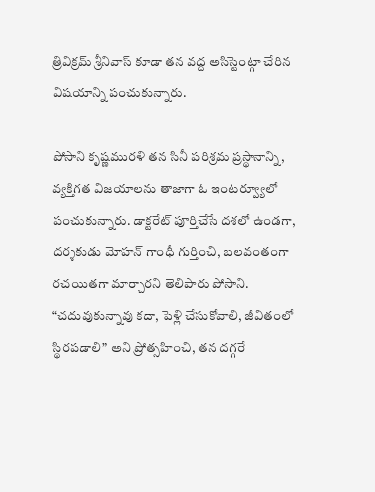త్రివిక్రమ్ శ్రీనివాస్ కూడా తన వద్ద అసిస్టెంట్గా చేరిన విషయాన్ని పంచుకున్నారు.

పోసాని కృష్ణమురళి తన సినీ పరిశ్రమ ప్రస్థానాన్ని, వ్యక్తిగత విజయాలను తాజాగా ఓ ఇంటర్వ్యూలో పంచుకున్నారు. డాక్టరేట్ పూర్తిచేసే దశలో ఉండగా, దర్శకుడు మోహన్ గాంధీ గుర్తించి, బలవంతంగా రచయితగా మార్చారని తెలిపారు పోసాని. “చదువుకున్నావు కదా, పెళ్లి చేసుకోవాలి, జీవితంలో స్థిరపడాలి” అని ప్రోత్సహించి, తన దగ్గరే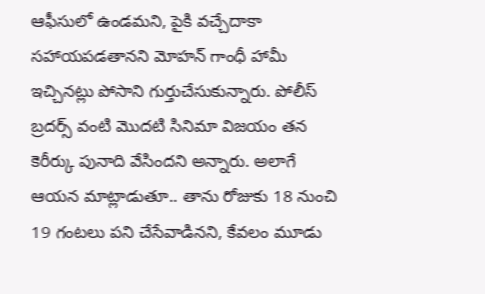ఆఫీసులో ఉండమని, పైకి వచ్చేదాకా సహాయపడతానని మోహన్ గాంధీ హామీ ఇచ్చినట్లు పోసాని గుర్తుచేసుకున్నారు. పోలీస్ బ్రదర్స్ వంటి మొదటి సినిమా విజయం తన కెరీర్కు పునాది వేసిందని అన్నారు. అలాగే ఆయన మాట్లాడుతూ.. తాను రోజుకు 18 నుంచి 19 గంటలు పని చేసేవాడినని, కేవలం మూడు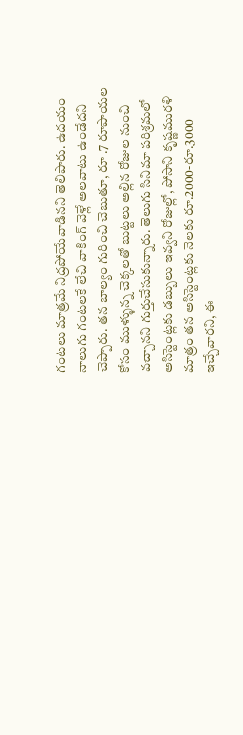గంటలు మాత్రమే నిద్రపోయేవాడినని తెలిపారు. ఉదయం నాలుగు గంటలకే లేచి వాకింగ్ వెళ్లే అలవాటు ఉండేదని చెప్పారు. తన బాల్యం గురించి చెబుతూ, రూ .7 రూపాయల కోసం ముళ్ళున్న చెక్కలతో బుట్టలు అల్లిన రోజుల నుంచి వచ్చానని గుర్తుచేసుకున్నారు. తెలుగు సినిమా పరిశ్రమలో అసిస్టెంట్లకు డబ్బులు ఇవ్వని రోజుల్లో, పోసాని కృష్ణమురళి మాత్రం తన అసిస్టెంట్లకు నెలకు రూ.2000-రూ.3000 ఇచ్చేవారని, ఈ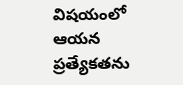విషయంలో ఆయన ప్రత్యేకతను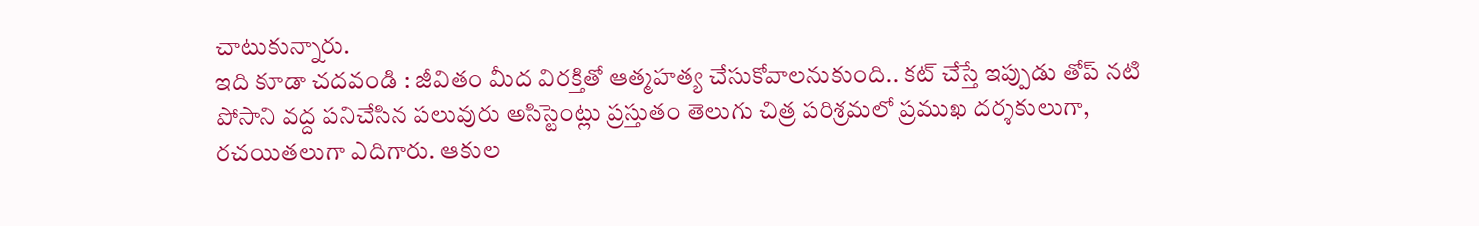చాటుకున్నారు.
ఇది కూడా చదవండి : జీవితం మీద విరక్తితో ఆత్మహత్య చేసుకోవాలనుకుంది.. కట్ చేస్తే ఇప్పుడు తోప్ నటి
పోసాని వద్ద పనిచేసిన పలువురు అసిస్టెంట్లు ప్రస్తుతం తెలుగు చిత్ర పరిశ్రమలో ప్రముఖ దర్శకులుగా, రచయితలుగా ఎదిగారు. ఆకుల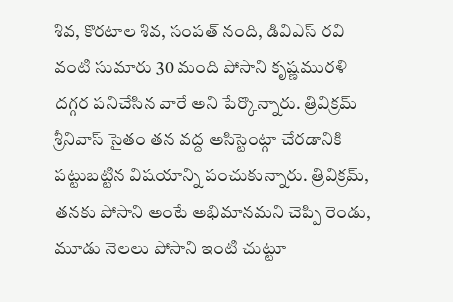శివ, కొరటాల శివ, సంపత్ నంది, డివిఎస్ రవి వంటి సుమారు 30 మంది పోసాని కృష్ణమురళి దగ్గర పనిచేసిన వారే అని పేర్కొన్నారు. త్రివిక్రమ్ శ్రీనివాస్ సైతం తన వద్ద అసిస్టెంట్గా చేరడానికి పట్టుబట్టిన విషయాన్ని పంచుకున్నారు. త్రివిక్రమ్, తనకు పోసాని అంటే అభిమానమని చెప్పి రెండు, మూడు నెలలు పోసాని ఇంటి చుట్టూ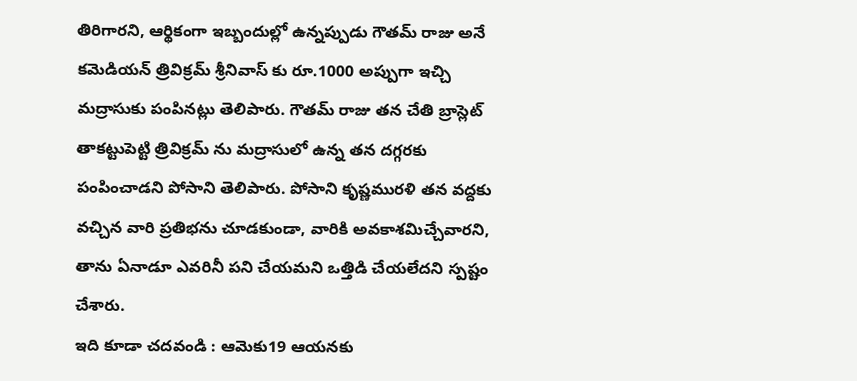తిరిగారని, ఆర్థికంగా ఇబ్బందుల్లో ఉన్నప్పుడు గౌతమ్ రాజు అనే కమెడియన్ త్రివిక్రమ్ శ్రీనివాస్ కు రూ.1000 అప్పుగా ఇచ్చి మద్రాసుకు పంపినట్లు తెలిపారు. గౌతమ్ రాజు తన చేతి బ్రాస్లెట్ తాకట్టుపెట్టి త్రివిక్రమ్ ను మద్రాసులో ఉన్న తన దగ్గరకు పంపించాడని పోసాని తెలిపారు. పోసాని కృష్ణమురళి తన వద్దకు వచ్చిన వారి ప్రతిభను చూడకుండా, వారికి అవకాశమిచ్చేవారని, తాను ఏనాడూ ఎవరినీ పని చేయమని ఒత్తిడి చేయలేదని స్పష్టం చేశారు.
ఇది కూడా చదవండి : ఆమెకు19 ఆయనకు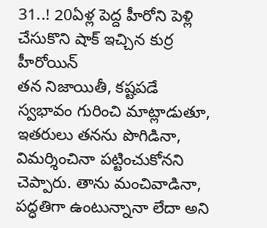31..! 20ఏళ్ల పెద్ద హీరోని పెళ్లి చేసుకొని షాక్ ఇచ్చిన కుర్ర హీరోయిన్
తన నిజాయితీ, కష్టపడే స్వభావం గురించి మాట్లాడుతూ, ఇతరులు తనను పొగిడినా, విమర్శించినా పట్టించుకోనని చెప్పారు. తాను మంచివాడినా, పద్ధతిగా ఉంటున్నానా లేదా అని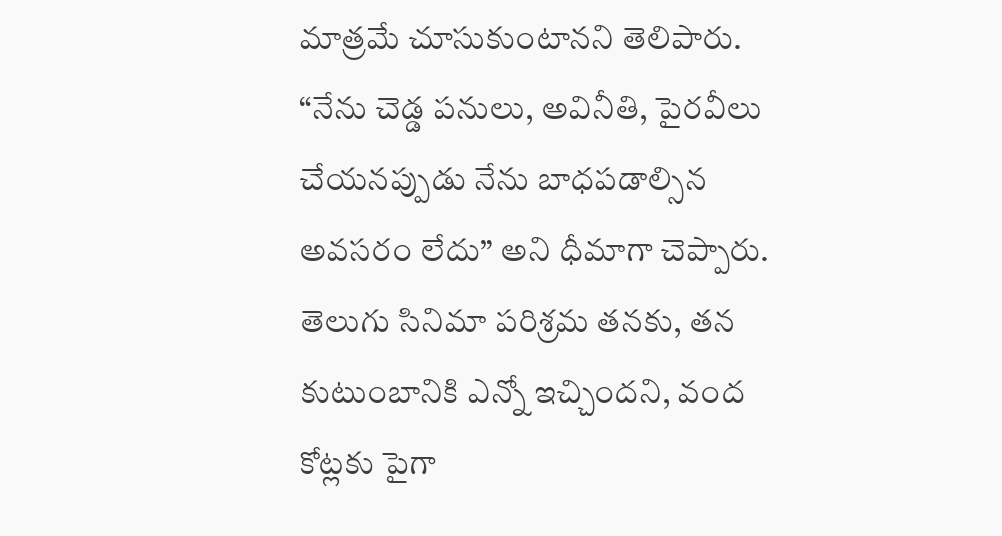మాత్రమే చూసుకుంటానని తెలిపారు. “నేను చెడ్డ పనులు, అవినీతి, పైరవీలు చేయనప్పుడు నేను బాధపడాల్సిన అవసరం లేదు” అని ధీమాగా చెప్పారు. తెలుగు సినిమా పరిశ్రమ తనకు, తన కుటుంబానికి ఎన్నో ఇచ్చిందని, వంద కోట్లకు పైగా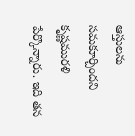ఆస్తులను సమకూర్చిందని కృష్ణమురళి పేర్కొన్నారు. ఇది తన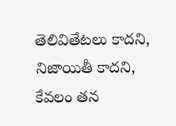తెలివితేటలు కాదని, నిజాయితీ కాదని, కేవలం తన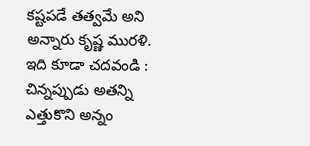కష్టపడే తత్వమే అని అన్నారు కృష్ణ మురళి.
ఇది కూడా చదవండి : చిన్నప్పుడు అతన్ని ఎత్తుకొని అన్నం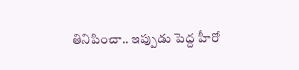తినిపించా.. ఇప్పుడు పెద్ద హీరో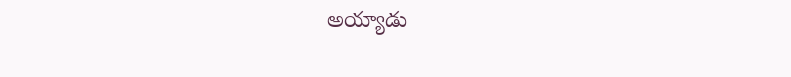అయ్యాడు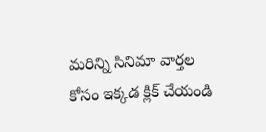మరిన్ని సినిమా వార్తల కోసం ఇక్కడ క్లిక్ చేయండి